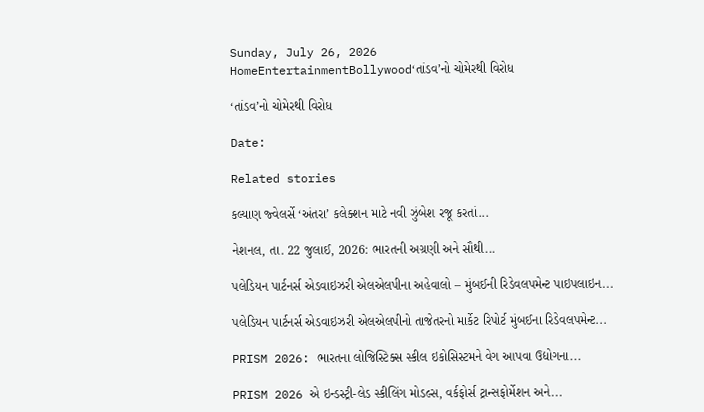Sunday, July 26, 2026
HomeEntertainmentBollywood‘તાંડવ’નો ચોમેરથી વિરોધ

‘તાંડવ’નો ચોમેરથી વિરોધ

Date:

Related stories

કલ્યાણ જ્વેલર્સે ‘અંતરા’ કલેક્શન માટે નવી ઝુંબેશ રજૂ કરતાં...

નેશનલ, તા. 22 જુલાઈ, 2026: ભારતની અગ્રણી અને સૌથી...

પલેડિયન પાર્ટનર્સ એડવાઇઝરી એલએલપીના અહેવાલો – મુંબઈની રિડેવલપમેન્ટ પાઇપલાઇન...

પલેડિયન પાર્ટનર્સ એડવાઇઝરી એલએલપીનો તાજેતરનો માર્કેટ રિપોર્ટ મુંબઈના રિડેવલપમેન્ટ...

PRISM 2026: ભારતના લોજિસ્ટિક્સ સ્કીલ ઇકોસિસ્ટમને વેગ આપવા ઉદ્યોગના...

PRISM 2026 એ ઇન્ડસ્ટ્રી-લેડ સ્કીલિંગ મોડલ્સ, વર્કફોર્સ ટ્રાન્સફોર્મેશન અને...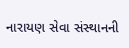નારાયણ સેવા સંસ્થાનની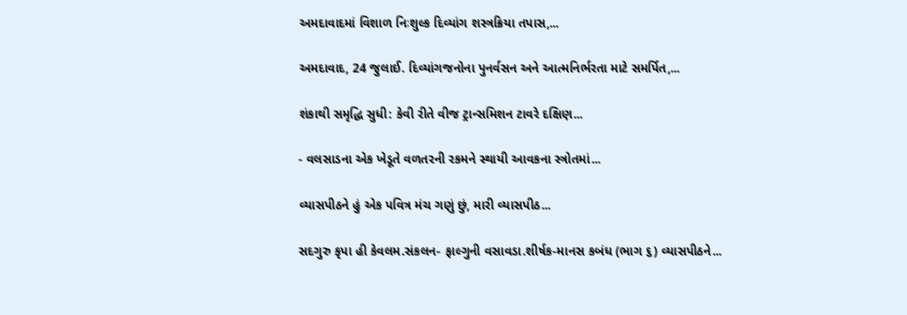અમદાવાદમાં વિશાળ નિઃશુલ્ક દિવ્યાંગ શસ્ત્રક્રિયા તપાસ,...

અમદાવાદ, 24 જુલાઈ. દિવ્યાંગજનોના પુનર્વસન અને આત્મનિર્ભરતા માટે સમર્પિત,...

શંકાથી સમૃદ્ધિ સુધી: કેવી રીતે વીજ ટ્રાન્સમિશન ટાવરે દક્ષિણ...

- વલસાડના એક ખેડૂતે વળતરની રકમને સ્થાયી આવકના સ્ત્રોતમાં...

વ્યાસપીઠને હું એક પવિત્ર મંચ ગણું છું, મારી વ્યાસપીઠ...

સદગુરુ કૃપા હી કેવલમ.સંકલન- ફાલ્ગુની વસાવડા.શીર્ષક-માનસ કબંધ (ભાગ ૬) વ્યાસપીઠને...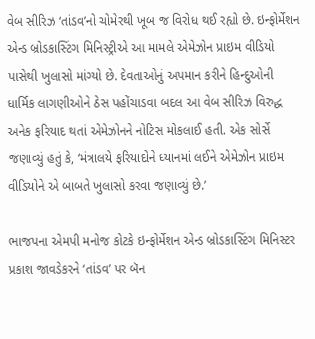વેબ સીરિઝ ‘તાંડવ’નો ચોમેરથી ખૂબ જ વિરોધ થઈ રહ્યો છે. ઇન્ફોર્મેશન એન્ડ બ્રોડકાસ્ટિંગ મિનિસ્ટ્રીએ આ મામલે એમેઝોન પ્રાઇમ વીડિયો પાસેથી ખુલાસો માંગ્યો છે. દેવતાઓનું અપમાન કરીને હિન્દુઓની ધાર્મિક લાગણીઓને ઠેસ પહોંચાડવા બદલ આ વેબ સીરિઝ વિરુદ્ધ અનેક ફરિયાદ થતાં એમેઝોનને નોટિસ મોકલાઈ હતી. એક સોર્સે જણાવ્યું હતું કે, ‘મંત્રાલયે ફરિયાદોને ધ્યાનમાં લઈને એમેઝોન પ્રાઇમ વીડિયોને એ બાબતે ખુલાસો કરવા જણાવ્યું છે.’

ભાજપના એમપી મનોજ કોટકે ઇન્ફોર્મેશન એન્ડ બ્રોડકાસ્ટિંગ મિનિસ્ટર પ્રકાશ જાવડેકરને ‘તાંડવ’ પર બૅન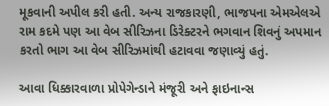મૂકવાની અપીલ કરી હતી. અન્ય રાજકારણી, ભાજપના એમએલએ રામ કદમે પણ આ વેબ સીરિઝના ડિરેક્ટરને ભગવાન શિવનું અપમાન કરતો ભાગ આ વેબ સીરિઝમાંથી હટાવવા જણાવ્યું હતું.

આવા ધિક્કારવાળા પ્રોપેગેન્ડાને મંજૂરી અને ફાઇનાન્સ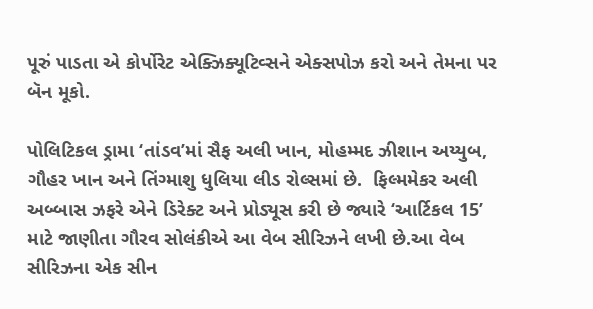પૂરું પાડતા એ કોર્પોરેટ એક્ઝિક્યૂટિવ્સને એક્સપોઝ કરો અને તેમના પર બૅન મૂકો.

પોલિટિકલ ડ્રામા ‘તાંડવ’માં સૈફ અલી ખાન, મોહમ્મદ ઝીશાન અય્યુબ, ગૌહર ખાન અને તિંગ્માશુ ધુલિયા લીડ રોલ્સમાં છે.  ફિલ્મમેકર અલી અબ્બાસ ઝફરે એને ડિરેક્ટ અને પ્રોડ્યૂસ કરી છે જ્યારે ‘આર્ટિકલ 15’ માટે જાણીતા ગૌરવ સોલંકીએ આ વેબ સીરિઝને લખી છે.આ વેબ સીરિઝના એક સીન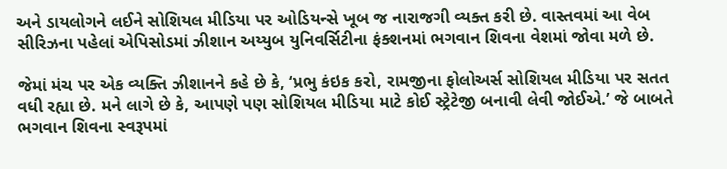અને ડાયલોગને લઈને સોશિયલ મીડિયા પર ઓડિયન્સે ખૂબ જ નારાજગી વ્યક્ત કરી છે. વાસ્તવમાં આ વેબ સીરિઝના પહેલાં એપિસોડમાં ઝીશાન અય્યુબ યુનિવર્સિટીના ફંક્શનમાં ભગવાન શિવના વેશમાં જોવા મળે છે.

જેમાં મંચ પર એક વ્યક્તિ ઝીશાનને કહે છે કે, ‘પ્રભુ કંઇક કરો, રામજીના ફોલોઅર્સ સોશિયલ મીડિયા પર સતત વધી રહ્યા છે. મને લાગે છે કે, આપણે પણ સોશિયલ મીડિયા માટે કોઈ સ્ટ્રેટેજી બનાવી લેવી જોઈએ.’ જે બાબતે ભગવાન શિવના સ્વરૂપમાં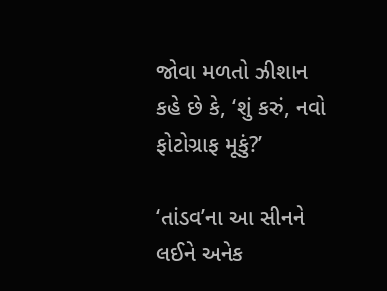જોવા મળતો ઝીશાન કહે છે કે, ‘શું કરું, નવો ફોટોગ્રાફ મૂકું?’

‘તાંડવ’ના આ સીનને લઈને અનેક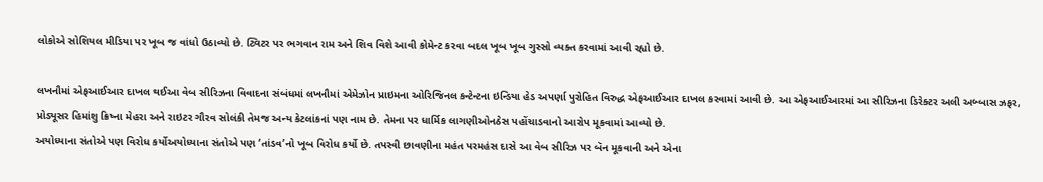લોકોએ સોશિયલ મીડિયા પર ખૂબ જ વાંધો ઉઠાવ્યો છે. ટ્વિટર પર ભગવાન રામ અને શિવ વિશે આવી કોમેન્ટ કરવા બદલ ખૂબ ખૂબ ગુસ્સો વ્યક્ત કરવામાં આવી રહ્યો છે.

લખનૌમાં એફઆઈઆર દાખલ થઈઆ વેબ સીરિઝના વિવાદના સંબંધમાં લખનૌમાં એમેઝોન પ્રાઇમના ઓરિજિનલ કન્ટેન્ટના ઇન્ડિયા હેડ અપર્ણા પુરોહિત વિરુદ્ધ એફઆઈઆર દાખલ કરવામાં આવી છે. આ એફઆઈઆરમાં આ સીરિઝના ડિરેક્ટર અલી અબ્બાસ ઝફર, પ્રોડ્યૂસર હિમાંશુ ક્રિષ્ના મેહરા અને રાઇટર ગૌરવ સોલંકી તેમજ અન્ય કેટલાંકનાં પણ નામ છે. તેમના પર ધાર્મિક લાગણીઓનઠેસ પહોંચાડવાનો આરોપ મૂકવામાં આવ્યો છે.
અયોધ્યાના સંતોએ પણ વિરોધ કર્યોઅયોધ્યાના સંતોએ પણ ‘તાંડવ’નો ખૂબ વિરોધ કર્યો છે. તપસ્વી છાવણીના મહંત પરમહંસ દાસે આ વેબ સીરિઝ પર બૅન મૂકવાની અને એના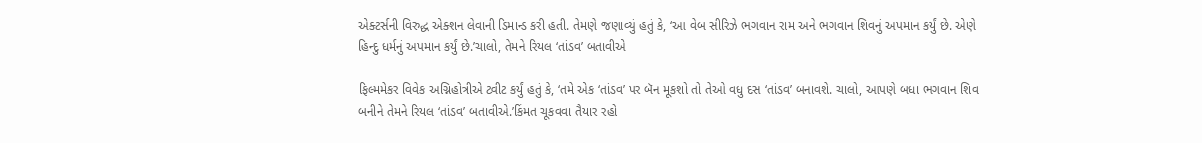એક્ટર્સની વિરુદ્ધ એક્શન લેવાની ડિમાન્ડ કરી હતી. તેમણે જણાવ્યું હતું કે, ‘આ વેબ સીરિઝે ભગવાન રામ અને ભગવાન શિવનું અપમાન કર્યું છે. એણે હિન્દુ ધર્મનું અપમાન કર્યું છે.’ચાલો, તેમને રિયલ ‘તાંડવ’ બતાવીએ

ફિલ્મમેકર વિવેક અગ્નિહોત્રીએ ટ્વીટ કર્યું હતું કે, ‘તમે એક ‘તાંડવ’ પર બૅન મૂકશો તો તેઓ વધુ દસ ‘તાંડવ’ બનાવશે. ચાલો, આપણે બધા ભગવાન શિવ બનીને તેમને રિયલ ‘તાંડવ’ બતાવીએ.’કિંમત ચૂકવવા તૈયાર રહો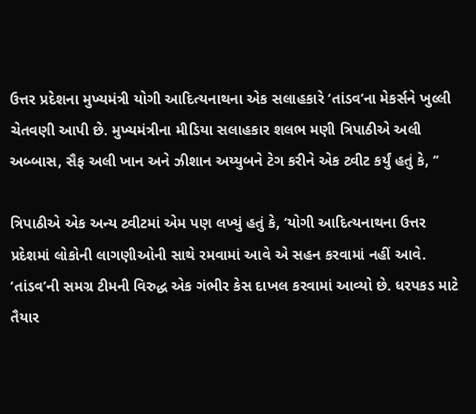ઉત્તર પ્રદેશના મુખ્યમંત્રી યોગી આદિત્યનાથના એક સલાહકારે ‘તાંડવ’ના મેકર્સને ખુલ્લી ચેતવણી આપી છે. મુખ્યમંત્રીના મીડિયા સલાહકાર શલભ મણી ત્રિપાઠીએ અલી અબ્બાસ, સૈફ અલી ખાન અને ઝીશાન અય્યુબને ટેગ કરીને એક ટ્વીટ કર્યું હતું કે, ‘’

ત્રિપાઠીએ એક અન્ય ટ્વીટમાં એમ પણ લખ્યું હતું કે, ‘યોગી આદિત્યનાથના ઉત્તર પ્રદેશમાં લોકોની લાગણીઓની સાથે રમવામાં આવે એ સહન કરવામાં નહીં આવે. ‘તાંડવ’ની સમગ્ર ટીમની વિરુદ્ધ એક ગંભીર કેસ દાખલ કરવામાં આવ્યો છે. ધરપકડ માટે તૈયાર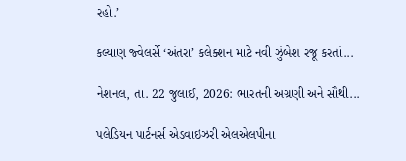રહો.’

કલ્યાણ જ્વેલર્સે ‘અંતરા’ કલેક્શન માટે નવી ઝુંબેશ રજૂ કરતાં...

નેશનલ, તા. 22 જુલાઈ, 2026: ભારતની અગ્રણી અને સૌથી...

પલેડિયન પાર્ટનર્સ એડવાઇઝરી એલએલપીના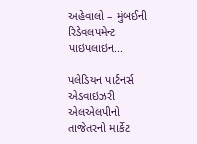અહેવાલો – મુંબઈની રિડેવલપમેન્ટ પાઇપલાઇન...

પલેડિયન પાર્ટનર્સ એડવાઇઝરી એલએલપીનો તાજેતરનો માર્કેટ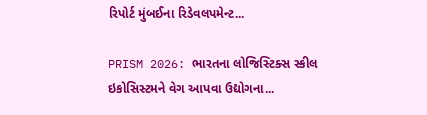રિપોર્ટ મુંબઈના રિડેવલપમેન્ટ...

PRISM 2026: ભારતના લોજિસ્ટિક્સ સ્કીલ ઇકોસિસ્ટમને વેગ આપવા ઉદ્યોગના...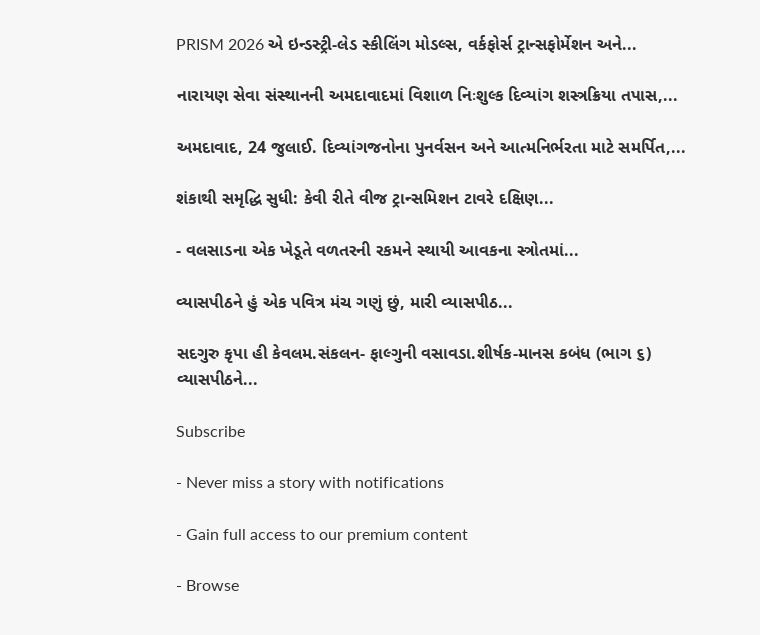PRISM 2026 એ ઇન્ડસ્ટ્રી-લેડ સ્કીલિંગ મોડલ્સ, વર્કફોર્સ ટ્રાન્સફોર્મેશન અને...

નારાયણ સેવા સંસ્થાનની અમદાવાદમાં વિશાળ નિઃશુલ્ક દિવ્યાંગ શસ્ત્રક્રિયા તપાસ,...

અમદાવાદ, 24 જુલાઈ. દિવ્યાંગજનોના પુનર્વસન અને આત્મનિર્ભરતા માટે સમર્પિત,...

શંકાથી સમૃદ્ધિ સુધી: કેવી રીતે વીજ ટ્રાન્સમિશન ટાવરે દક્ષિણ...

- વલસાડના એક ખેડૂતે વળતરની રકમને સ્થાયી આવકના સ્ત્રોતમાં...

વ્યાસપીઠને હું એક પવિત્ર મંચ ગણું છું, મારી વ્યાસપીઠ...

સદગુરુ કૃપા હી કેવલમ.સંકલન- ફાલ્ગુની વસાવડા.શીર્ષક-માનસ કબંધ (ભાગ ૬) વ્યાસપીઠને...

Subscribe

- Never miss a story with notifications

- Gain full access to our premium content

- Browse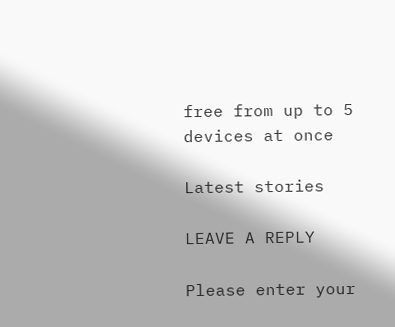free from up to 5 devices at once

Latest stories

LEAVE A REPLY

Please enter your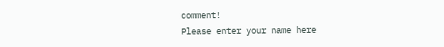comment!
Please enter your name here